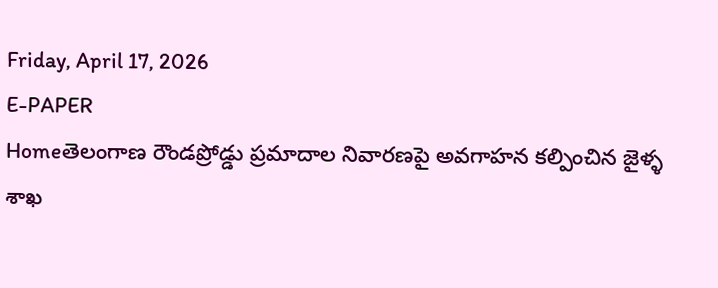Friday, April 17, 2026
E-PAPER
Homeతెలంగాణ రౌండప్రోడ్డు ప్రమాదాల నివారణపై అవగాహన కల్పించిన జైళ్ళ శాఖ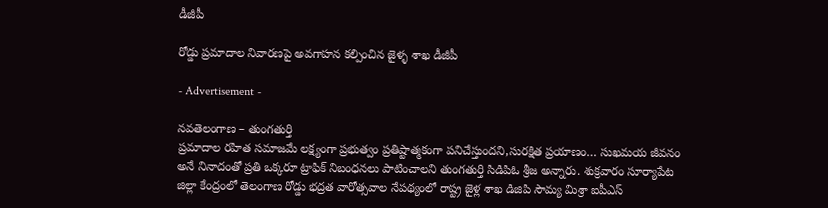డీజీపీ

రోడ్డు ప్రమాదాల నివారణపై అవగాహన కల్పించిన జైళ్ళ శాఖ డీజీపీ

- Advertisement -

నవతెలంగాణ – తుంగతుర్తి
ప్రమాదాల రహిత సమాజమే లక్ష్యంగా ప్రభుత్వం ప్రతిష్టాత్మకంగా పనిచేస్తుందని,సురక్షిత ప్రయాణం… సుఖమయ జీవనం అనే నినాదంతో ప్రతి ఒక్కరూ ట్రాఫిక్ నిబంధనలు పాటించాలని తుంగతుర్తి సిడిపిఓ శ్రీజ అన్నారు. శుక్రవారం సూర్యాపేట జిల్లా కేంద్రంలో తెలంగాణ రోడ్డు భద్రత వారోత్సవాల నేపథ్యంలో రాష్ట్ర జైళ్ల శాఖ డిజిపి సౌమ్య మిశ్రా ఐపీఎస్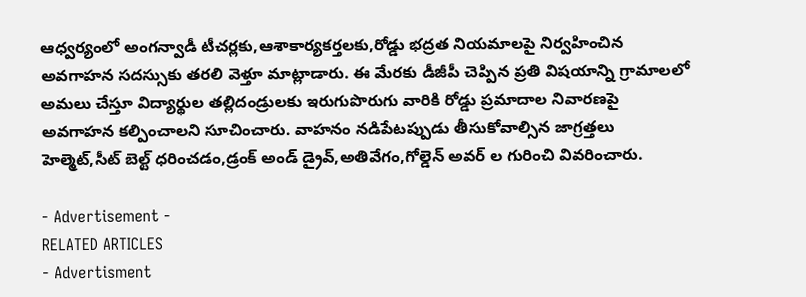ఆధ్వర్యంలో అంగన్వాడీ టీచర్లకు,ఆశాకార్యకర్తలకు,రోడ్డు భద్రత నియమాలపై నిర్వహించిన అవగాహన సదస్సుకు తరలి వెళ్తూ మాట్లాడారు. ఈ మేరకు డీజీపీ చెప్పిన ప్రతి విషయాన్ని గ్రామాలలో అమలు చేస్తూ విద్యార్థుల తల్లిదండ్రులకు ఇరుగుపొరుగు వారికి రోడ్డు ప్రమాదాల నివారణపై అవగాహన కల్పించాలని సూచించారు. వాహనం నడిపేటప్పుడు తీసుకోవాల్సిన జాగ్రత్తలు హెల్మెట్,సీట్ బెల్ట్ ధరించడం,డ్రంక్ అండ్ డ్రైవ్,అతివేగం,గోల్డెన్ అవర్ ల గురించి వివరించారు.

- Advertisement -
RELATED ARTICLES
- Advertisment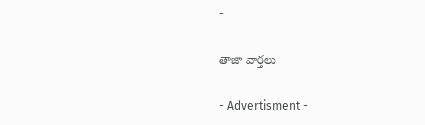-

తాజా వార్తలు

- Advertisment -